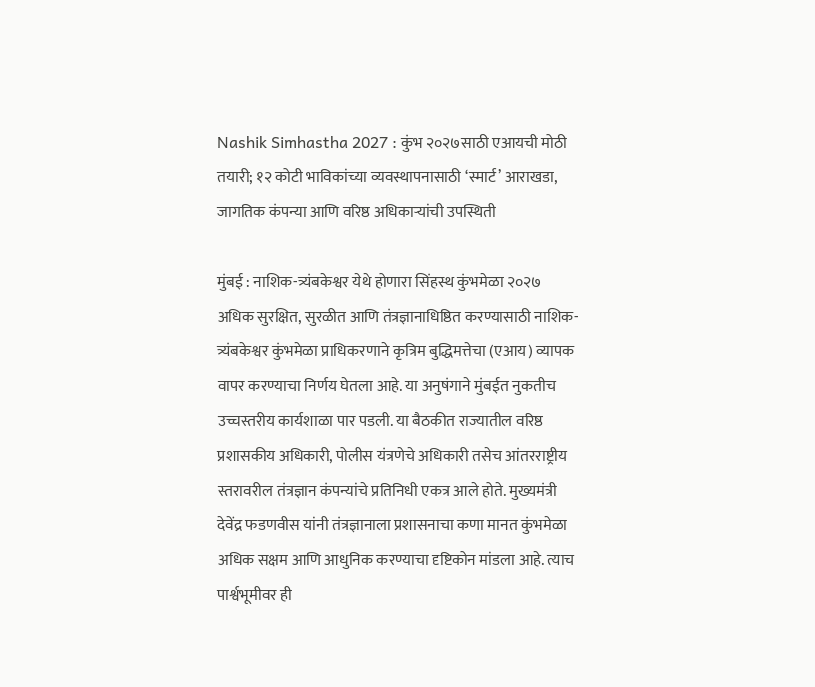Nashik Simhastha 2027 : कुंभ २०२७साठी एआयची मोठी तयारी; १२ कोटी भाविकांच्या व्यवस्थापनासाठी ‘स्मार्ट’ आराखडा, जागतिक कंपन्या आणि वरिष्ठ अधिकाऱ्यांची उपस्थिती

मुंबई : नाशिक-त्र्यंबकेश्वर येथे होणारा सिंहस्थ कुंभमेळा २०२७ अधिक सुरक्षित, सुरळीत आणि तंत्रज्ञानाधिष्ठित करण्यासाठी नाशिक-त्र्यंबकेश्वर कुंभमेळा प्राधिकरणाने कृत्रिम बुद्धिमत्तेचा (एआय) व्यापक वापर करण्याचा निर्णय घेतला आहे. या अनुषंगाने मुंबईत नुकतीच उच्चस्तरीय कार्यशाळा पार पडली. या बैठकीत राज्यातील वरिष्ठ प्रशासकीय अधिकारी, पोलीस यंत्रणेचे अधिकारी तसेच आंतरराष्ट्रीय स्तरावरील तंत्रज्ञान कंपन्यांचे प्रतिनिधी एकत्र आले होते. मुख्यमंत्री देवेंद्र फडणवीस यांनी तंत्रज्ञानाला प्रशासनाचा कणा मानत कुंभमेळा अधिक सक्षम आणि आधुनिक करण्याचा दृष्टिकोन मांडला आहे. त्याच पार्श्वभूमीवर ही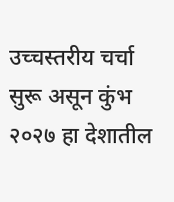उच्चस्तरीय चर्चा सुरू असून कुंभ २०२७ हा देशातील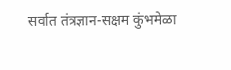सर्वात तंत्रज्ञान-सक्षम कुंभमेळा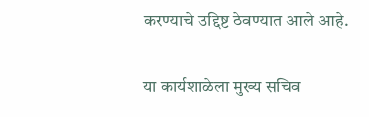करण्याचे उद्दिष्ट ठेवण्यात आले आहे.


या कार्यशाळेला मुख्य सचिव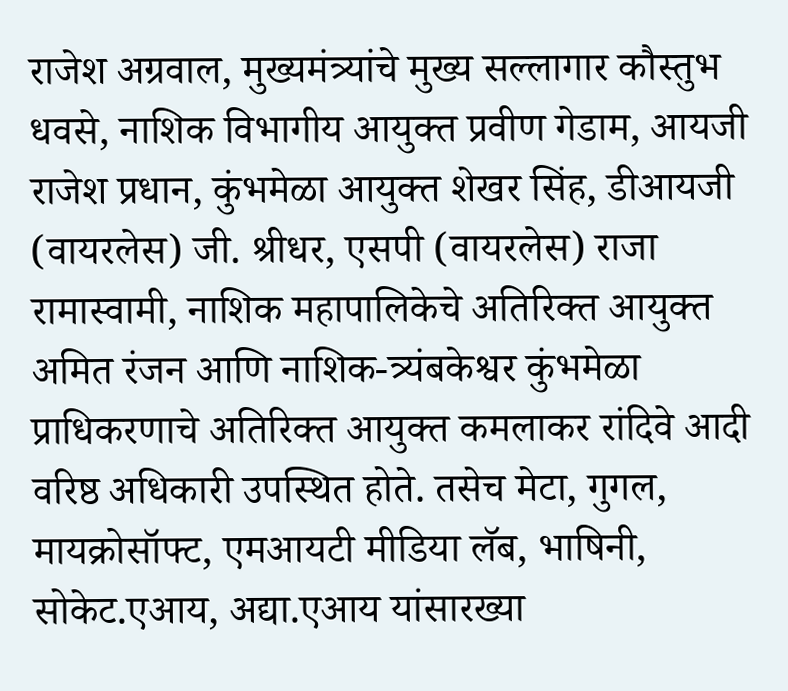राजेश अग्रवाल, मुख्यमंत्र्यांचे मुख्य सल्लागार कौस्तुभ धवसे, नाशिक विभागीय आयुक्त प्रवीण गेडाम, आयजी राजेश प्रधान, कुंभमेळा आयुक्त शेखर सिंह, डीआयजी (वायरलेस) जी. श्रीधर, एसपी (वायरलेस) राजा रामास्वामी, नाशिक महापालिकेचे अतिरिक्त आयुक्त अमित रंजन आणि नाशिक-त्र्यंबकेश्वर कुंभमेळा प्राधिकरणाचे अतिरिक्त आयुक्त कमलाकर रांदिवे आदी वरिष्ठ अधिकारी उपस्थित होते. तसेच मेटा, गुगल, मायक्रोसॉफ्ट, एमआयटी मीडिया लॅब, भाषिनी, सोकेट.एआय, अद्या.एआय यांसारख्या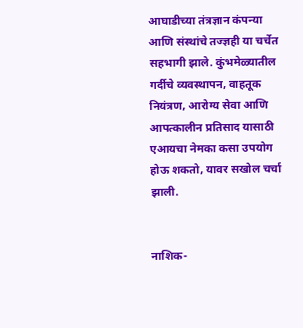आघाडीच्या तंत्रज्ञान कंपन्या आणि संस्थांचे तज्ज्ञही या चर्चेत सहभागी झाले. कुंभमेळ्यातील गर्दीचे व्यवस्थापन, वाहतूक नियंत्रण, आरोग्य सेवा आणि आपत्कालीन प्रतिसाद यासाठी एआयचा नेमका कसा उपयोग होऊ शकतो, यावर सखोल चर्चा झाली.


नाशिक-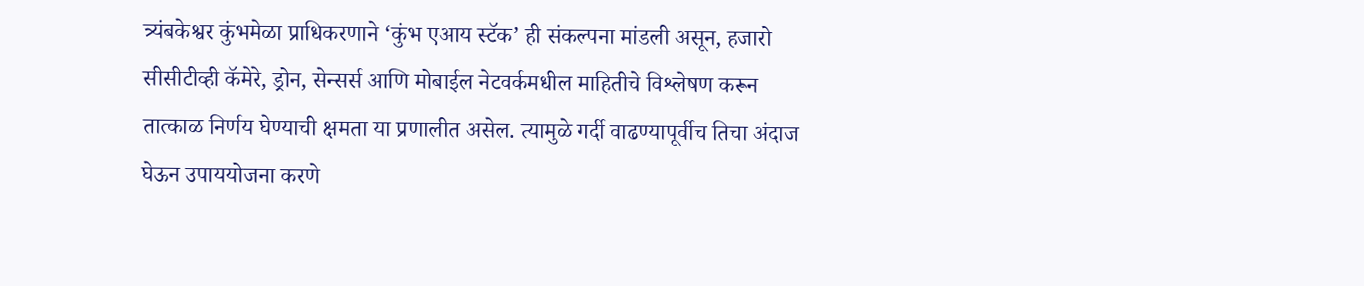त्र्यंबकेश्वर कुंभमेळा प्राधिकरणाने ‘कुंभ एआय स्टॅक’ ही संकल्पना मांडली असून, हजारो सीसीटीव्ही कॅमेरे, ड्रोन, सेन्सर्स आणि मोबाईल नेटवर्कमधील माहितीचे विश्लेषण करून तात्काळ निर्णय घेण्याची क्षमता या प्रणालीत असेल. त्यामुळे गर्दी वाढण्यापूर्वीच तिचा अंदाज घेऊन उपाययोजना करणे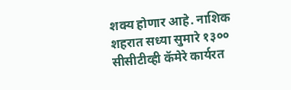शक्य होणार आहे. नाशिक शहरात सध्या सुमारे १३०० सीसीटीव्ही कॅमेरे कार्यरत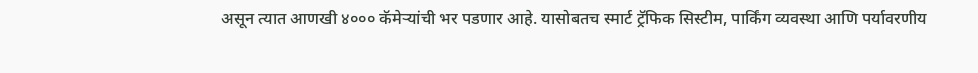असून त्यात आणखी ४००० कॅमेऱ्यांची भर पडणार आहे. यासोबतच स्मार्ट ट्रॅफिक सिस्टीम, पार्किंग व्यवस्था आणि पर्यावरणीय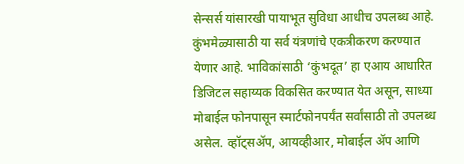सेन्सर्स यांसारखी पायाभूत सुविधा आधीच उपलब्ध आहे. कुंभमेळ्यासाठी या सर्व यंत्रणांचे एकत्रीकरण करण्यात येणार आहे. भाविकांसाठी ‘कुंभदूत’ हा एआय आधारित डिजिटल सहाय्यक विकसित करण्यात येत असून, साध्या मोबाईल फोनपासून स्मार्टफोनपर्यंत सर्वांसाठी तो उपलब्ध असेल. व्हॉट्सॲप, आयव्हीआर, मोबाईल ॲप आणि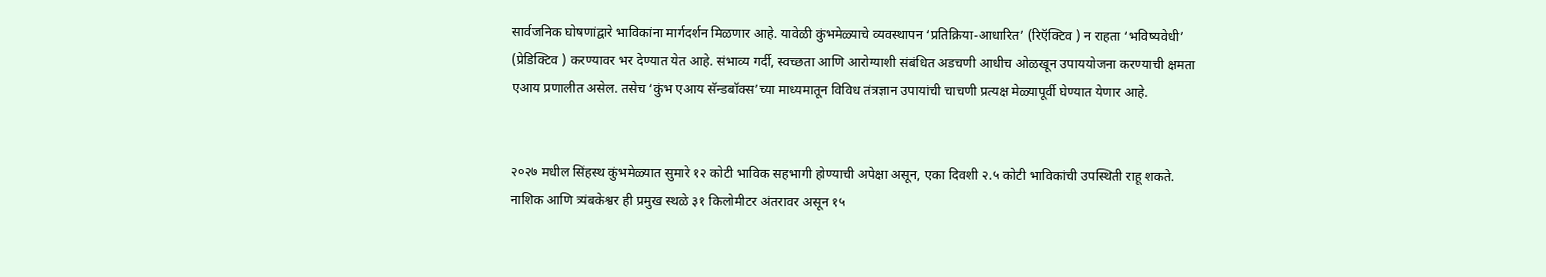सार्वजनिक घोषणांद्वारे भाविकांना मार्गदर्शन मिळणार आहे. यावेळी कुंभमेळ्याचे व्यवस्थापन ‘प्रतिक्रिया-आधारित’ (रिऍक्टिव ) न राहता ‘भविष्यवेधी’ (प्रेडिक्टिव ) करण्यावर भर देण्यात येत आहे. संभाव्य गर्दी, स्वच्छता आणि आरोग्याशी संबंधित अडचणी आधीच ओळखून उपाययोजना करण्याची क्षमता एआय प्रणालीत असेल. तसेच ‘कुंभ एआय सॅन्डबॉक्स’च्या माध्यमातून विविध तंत्रज्ञान उपायांची चाचणी प्रत्यक्ष मेळ्यापूर्वी घेण्यात येणार आहे.


२०२७ मधील सिंहस्थ कुंभमेळ्यात सुमारे १२ कोटी भाविक सहभागी होण्याची अपेक्षा असून, एका दिवशी २.५ कोटी भाविकांची उपस्थिती राहू शकते. नाशिक आणि त्र्यंबकेश्वर ही प्रमुख स्थळे ३१ किलोमीटर अंतरावर असून १५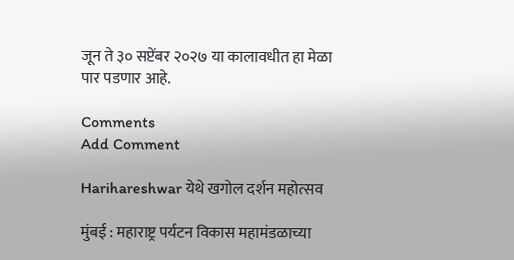जून ते ३० सप्टेंबर २०२७ या कालावधीत हा मेळा पार पडणार आहे.

Comments
Add Comment

Harihareshwar येथे खगोल दर्शन महोत्सव

मुंबई : महाराष्ट्र पर्यटन विकास महामंडळाच्या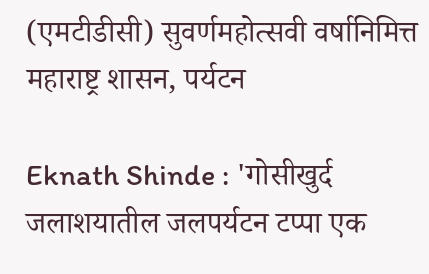(एमटीडीसी) सुवर्णमहोत्सवी वर्षानिमित्त महाराष्ट्र शासन, पर्यटन

Eknath Shinde : 'गोसीखुर्द जलाशयातील जलपर्यटन टप्पा एक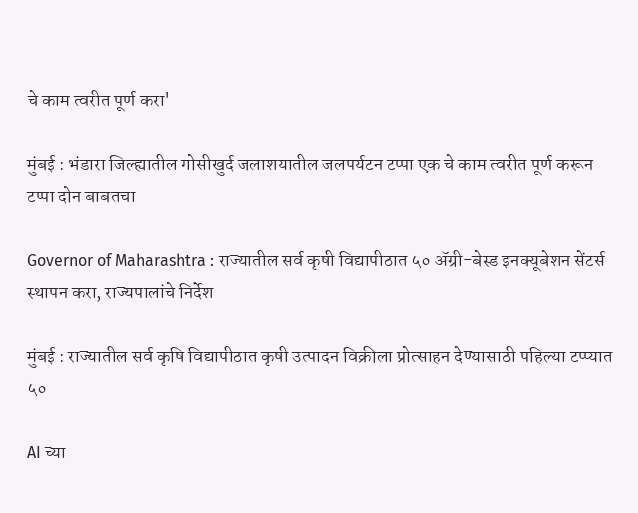चे काम त्वरीत पूर्ण करा'

मुंबई : भंडारा जिल्ह्यातील गोसीखुर्द जलाशयातील जलपर्यटन टप्पा एक चे काम त्वरीत पूर्ण करून टप्पा दोन बाबतचा

Governor of Maharashtra : राज्यातील सर्व कृषी विद्यापीठात ५० ॲग्री-बेस्ड इनक्यूबेशन सेंटर्स स्थापन करा, राज्यपालांचे निर्देश

मुंबई : राज्यातील सर्व कृषि विद्यापीठात कृषी उत्पादन विक्रीला प्रोत्साहन देण्यासाठी पहिल्या टप्प्यात ५०

AI च्या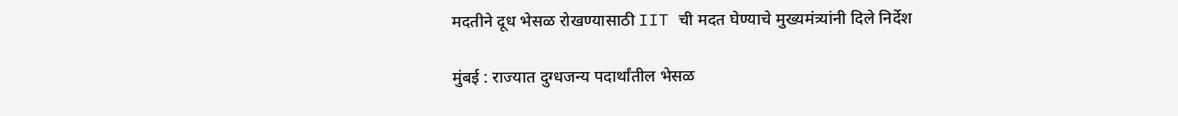मदतीने दूध भेसळ रोखण्यासाठी IIT ची मदत घेण्याचे मुख्यमंत्र्यांनी दिले निर्देश

मुंबई : राज्यात दुग्धजन्य पदार्थांतील भेसळ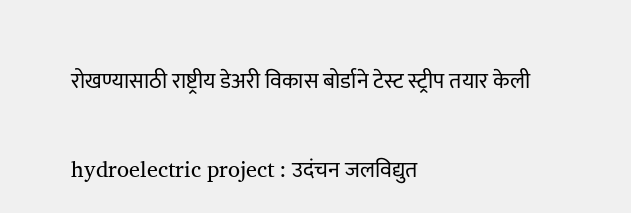रोखण्यासाठी राष्ट्रीय डेअरी विकास बोर्डाने टेस्ट स्ट्रीप तयार केली

hydroelectric project : उदंचन जलविद्युत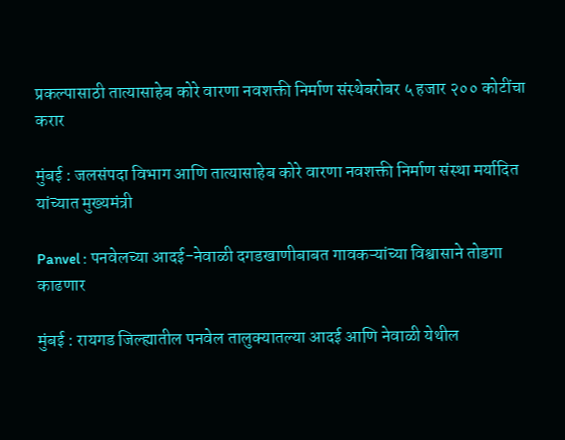प्रकल्पासाठी तात्यासाहेब कोरे वारणा नवशक्ती निर्माण संस्थेबरोबर ५ हजार २०० कोटींचा करार

मुंबई : जलसंपदा विभाग आणि तात्यासाहेब कोरे वारणा नवशक्ती निर्माण संस्था मर्यादित यांच्यात मुख्यमंत्री

Panvel : पनवेलच्या आदई-नेवाळी दगडखाणीबाबत गावकऱ्यांच्या विश्वासाने तोडगा काढणार

मुंबई : रायगड जिल्ह्यातील पनवेल तालुक्यातल्या आदई आणि नेवाळी येथील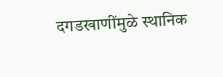दगडखाणींमुळे स्थानिक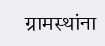ग्रामस्थांना